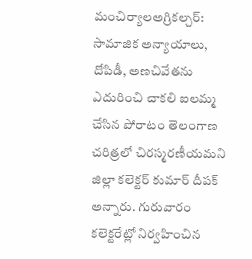మంచిర్యాలఅగ్రికల్చర్: సామాజిక అన్యాయాలు, దోపిడీ, అణచివేతను ఎదురించి చాకలి ఐలమ్మ చేసిన పోరాటం తెలంగాణ చరిత్రలో చిరస్మరణీయమని జిల్లా కలెక్టర్ కుమార్ దీపక్ అన్నారు. గురువారం కలెక్టరేట్లో నిర్వహించిన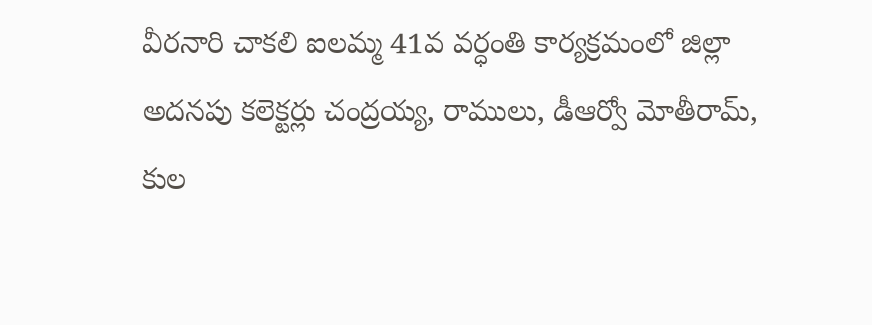వీరనారి చాకలి ఐలమ్మ 41వ వర్ధంతి కార్యక్రమంలో జిల్లా అదనపు కలెక్టర్లు చంద్రయ్య, రాములు, డీఆర్వో మోతీరామ్, కుల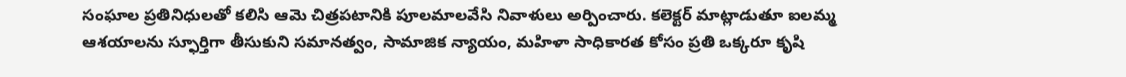సంఘాల ప్రతినిధులతో కలిసి ఆమె చిత్రపటానికి పూలమాలవేసి నివాళులు అర్పించారు. కలెక్టర్ మాట్లాడుతూ ఐలమ్మ ఆశయాలను స్ఫూర్తిగా తీసుకుని సమానత్వం, సామాజిక న్యాయం, మహిళా సాధికారత కోసం ప్రతి ఒక్కరూ కృషి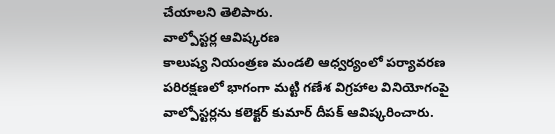చేయాలని తెలిపారు.
వాల్పోస్టర్ల ఆవిష్కరణ
కాలుష్య నియంత్రణ మండలి ఆధ్వర్యంలో పర్యావరణ పరిరక్షణలో భాగంగా మట్టి గణేశ విగ్రహాల వినియోగంపై వాల్పోస్టర్లను కలెక్టర్ కుమార్ దీపక్ ఆవిష్కరించారు.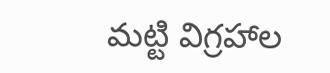మట్టి విగ్రహాల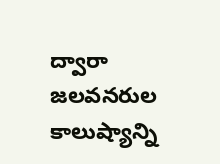ద్వారా జలవనరుల కాలుష్యాన్ని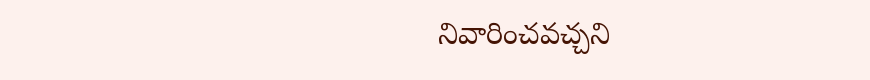నివారించవచ్చని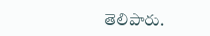తెలిపారు.